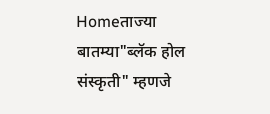Homeताज्या बातम्या"ब्लॅक होल संस्कृती" म्हणजे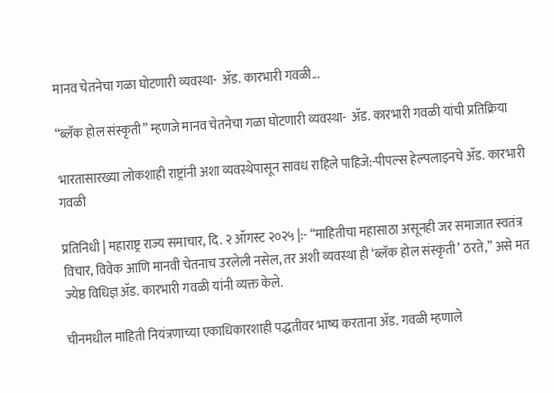मानव चेतनेचा गळा घोटणारी व्यवस्था-  ॲड. कारभारी गवळी...

“ब्लॅक होल संस्कृती” म्हणजे मानव चेतनेचा गळा घोटणारी व्यवस्था-  ॲड. कारभारी गवळी यांची प्रतिक्रिया

भारतासारख्या लोकशाही राष्ट्रांनी अशा व्यवस्थेपासून सावध राहिले पाहिजे:-पीपल्स हेल्पलाइनचे ॲड. कारभारी गवळी

प्रतिनिधी | महाराष्ट्र राज्य समाचार, दि. २ ऑगस्ट २०२५ |:- “माहितीचा महासाठा असूनही जर समाजात स्वतंत्र विचार, विवेक आणि मानवी चेतनाच उरलेली नसेल, तर अशी व्यवस्था ही ‘ब्लॅक होल संस्कृती’ ठरते,” असे मत ज्येष्ठ विधिज्ञ ॲड. कारभारी गवळी यांनी व्यक्त केले.

चीनमधील माहिती नियंत्रणाच्या एकाधिकारशाही पद्धतीवर भाष्य करताना ॲड. गवळी म्हणाले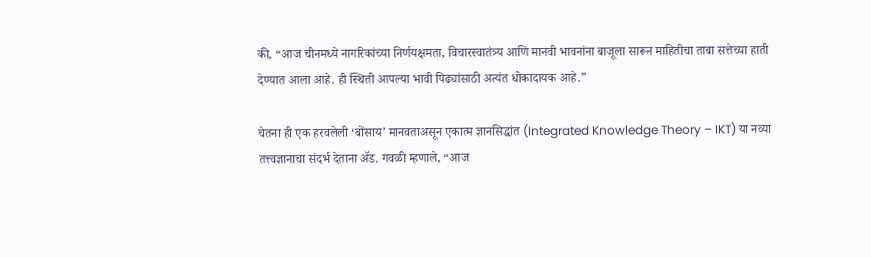की, “आज चीनमध्ये नागरिकांच्या निर्णयक्षमता, विचारस्वातंत्र्य आणि मानवी भावनांना बाजूला सारून माहितीचा ताबा सत्तेच्या हाती देण्यात आला आहे. ही स्थिती आपल्या भावी पिढ्यांसाठी अत्यंत धोकादायक आहे.”

चेतना ही एक हरवलेली ‘बोंसाय’ मानवताअसून एकात्म ज्ञानसिद्धांत (Integrated Knowledge Theory – IKT) या नव्या तत्त्वज्ञानाचा संदर्भ देताना ॲड. गवळी म्हणाले, “आज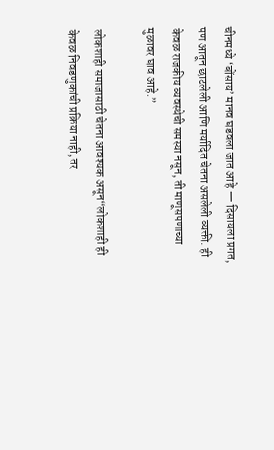चीनमध्ये ‘बोंसाय’ मानव घडवला जात आहे — दिसायला प्रगत, पण आतून छाटलेली आणि मर्यादित चेतना असलेली व्यक्ती. ही केवळ राजकीय व्यवस्थेची समस्या नसून, ती माणूसपणाच्या मुळावर घाव आहे.”

लोकशाही समाजासाठी चेतना आवश्यक असून“लोकशाही ही केवळ निवडणुकांची प्रक्रिया नाही, तर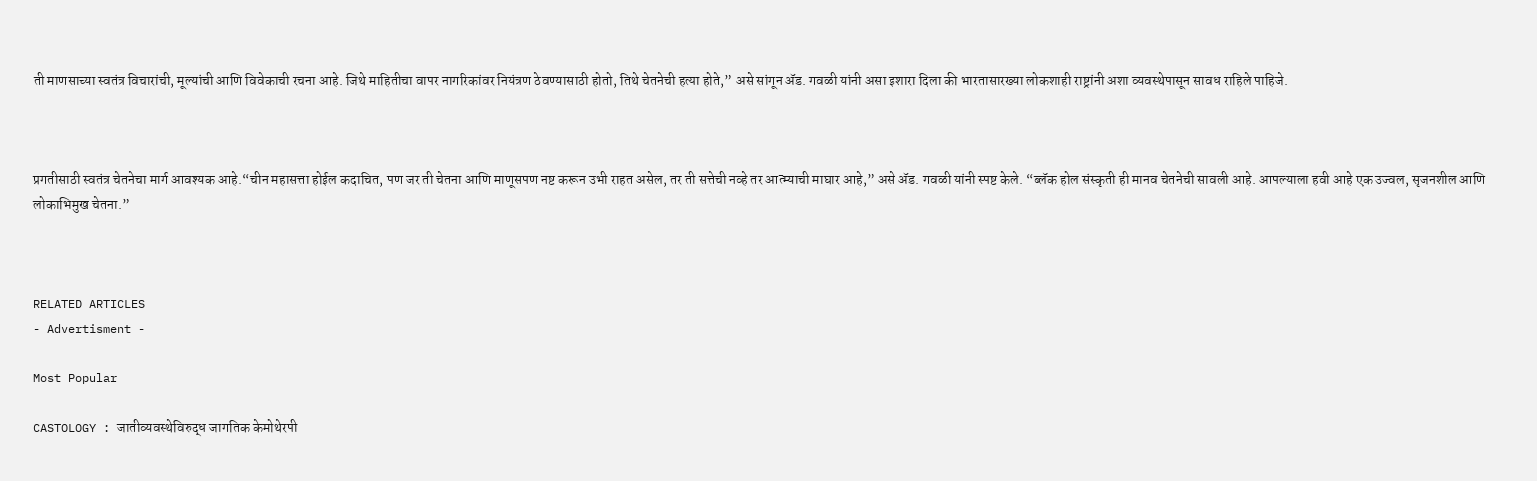ती माणसाच्या स्वतंत्र विचारांची, मूल्यांची आणि विवेकाची रचना आहे. जिथे माहितीचा वापर नागरिकांवर नियंत्रण ठेवण्यासाठी होतो, तिथे चेतनेची हत्या होते,” असे सांगून ॲड. गवळी यांनी असा इशारा दिला की भारतासारख्या लोकशाही राष्ट्रांनी अशा व्यवस्थेपासून सावध राहिले पाहिजे.



प्रगतीसाठी स्वतंत्र चेतनेचा मार्ग आवश्यक आहे.“चीन महासत्ता होईल कदाचित, पण जर ती चेतना आणि माणूसपण नष्ट करून उभी राहत असेल, तर ती सत्तेची नव्हे तर आत्म्याची माघार आहे,” असे ॲड. गवळी यांनी स्पष्ट केले. “ब्लॅक होल संस्कृती ही मानव चेतनेची सावली आहे. आपल्याला हवी आहे एक उज्वल, सृजनशील आणि लोकाभिमुख चेतना.”



RELATED ARTICLES
- Advertisment -

Most Popular

CASTOLOGY : जातीव्यवस्थेविरुद्ध जागतिक केमोथेरपी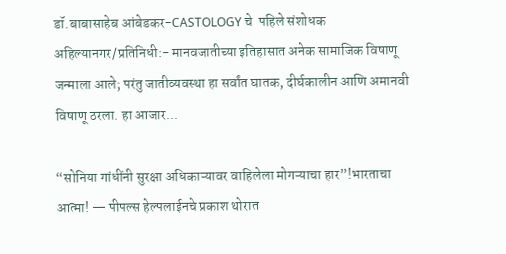डॉ.बाबासाहेब आंबेडकर-CASTOLOGY चे  पहिले संशोधक अहिल्यानगर/प्रतिनिधी:- मानवजातीच्या इतिहासात अनेक सामाजिक विषाणू जन्माला आले; परंतु जातीव्यवस्था हा सर्वांत घातक, दीर्घकालीन आणि अमानवी विषाणू ठरला. हा आजार...

“सोनिया गांधींनी सुरक्षा अधिकाऱ्यावर वाहिलेला मोगऱ्याचा हार”!भारताचा आत्मा! — पीपल्स हेल्पलाईनचे प्रकाश थोरात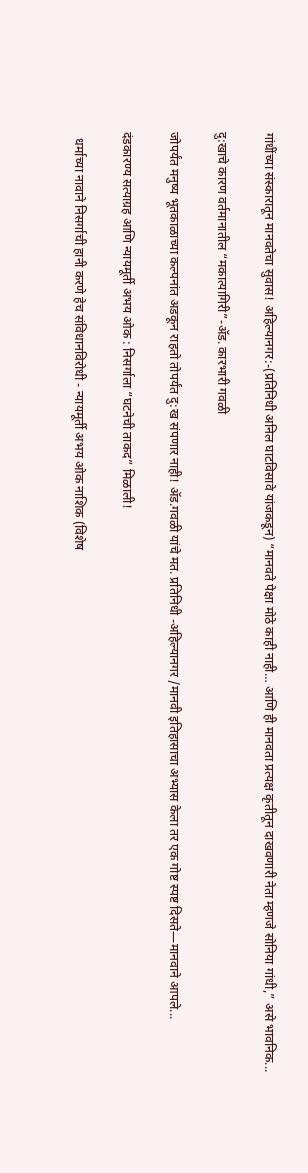गांधींच्या संस्कारातून मानवतेचा सुवास! अहिल्यानगर:-(प्रतिनिधी अनिल घाटविसावे यांजकडून) “मानवते पेक्षा मोठे काही नाही… आणि ही मानवता प्रत्यक्ष कृतीतून दाखवणारी नेता म्हणजे सोनिया गांधी,” असे भावनिक...

दु:खाचे कारण वर्तमानातील “मकात्‍यागिरी”-ॲड. कारभारी गवळी

जोपर्यंत मनुष्य भूतकाळाच्या कल्पनांत अडकून राहतो तोपर्यंत दु:ख संपणार नाही! ॲड.गवळी यांचे मत. प्रतिनिधी -अहिल्यानगर /मानवी इतिहासाचा अभ्यास केला तर एक गोष्ट स्पष्ट दिसते—मानवाने आपले...

दंडकारण्य सत्याग्रह आणि न्यायमूर्ती अभय ओक : निसर्गाला “घटनेची ताकद” मिळाली!

  धर्माच्या नावाने निसर्गाची हानी करणे हेच संविधानविरोधी - न्यायमूर्ती अभय ओक नाशिक (विशेष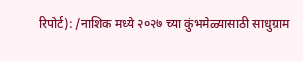रिपोर्ट): /नाशिक मध्ये २०२७ च्या कुंभमेळ्यासाठी साधुग्राम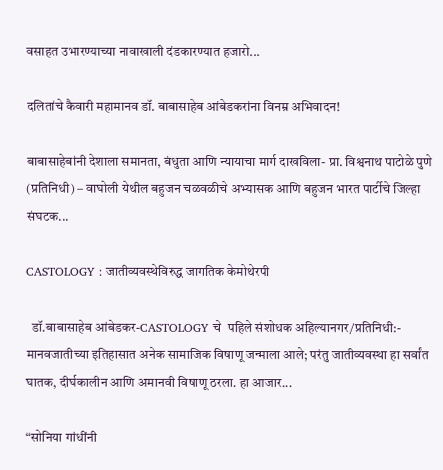वसाहत उभारण्याच्या नावाखाली दंडकारण्यात हजारो...

दलितांचे कैवारी महामानव डॉ. बाबासाहेब आंबेडकरांना विनम्र अभिवादन!

बाबासाहेबांनी देशाला समानता, बंधुता आणि न्यायाचा मार्ग दाखविला- प्रा. विश्वनाथ पाटोळे पुणे (प्रतिनिधी) – वाघोली येथील बहुजन चळवळीचे अभ्यासक आणि बहुजन भारत पार्टीचे जिल्हा संघटक...

CASTOLOGY : जातीव्यवस्थेविरुद्ध जागतिक केमोथेरपी

  डॉ.बाबासाहेब आंबेडकर-CASTOLOGY चे  पहिले संशोधक अहिल्यानगर/प्रतिनिधी:- मानवजातीच्या इतिहासात अनेक सामाजिक विषाणू जन्माला आले; परंतु जातीव्यवस्था हा सर्वांत घातक, दीर्घकालीन आणि अमानवी विषाणू ठरला. हा आजार...

“सोनिया गांधींनी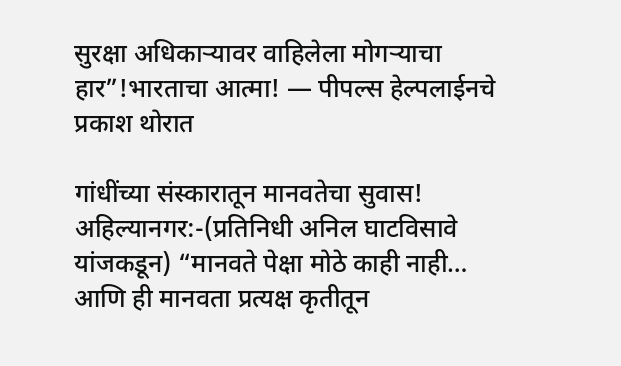सुरक्षा अधिकाऱ्यावर वाहिलेला मोगऱ्याचा हार”!भारताचा आत्मा! — पीपल्स हेल्पलाईनचे प्रकाश थोरात

गांधींच्या संस्कारातून मानवतेचा सुवास! अहिल्यानगर:-(प्रतिनिधी अनिल घाटविसावे यांजकडून) “मानवते पेक्षा मोठे काही नाही… आणि ही मानवता प्रत्यक्ष कृतीतून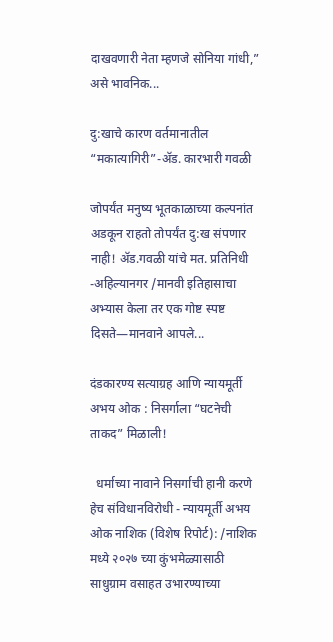दाखवणारी नेता म्हणजे सोनिया गांधी,” असे भावनिक...

दु:खाचे कारण वर्तमानातील “मकात्‍यागिरी”-ॲड. कारभारी गवळी

जोपर्यंत मनुष्य भूतकाळाच्या कल्पनांत अडकून राहतो तोपर्यंत दु:ख संपणार नाही! ॲड.गवळी यांचे मत. प्रतिनिधी -अहिल्यानगर /मानवी इतिहासाचा अभ्यास केला तर एक गोष्ट स्पष्ट दिसते—मानवाने आपले...

दंडकारण्य सत्याग्रह आणि न्यायमूर्ती अभय ओक : निसर्गाला “घटनेची ताकद” मिळाली!

  धर्माच्या नावाने निसर्गाची हानी करणे हेच संविधानविरोधी - न्यायमूर्ती अभय ओक नाशिक (विशेष रिपोर्ट): /नाशिक मध्ये २०२७ च्या कुंभमेळ्यासाठी साधुग्राम वसाहत उभारण्याच्या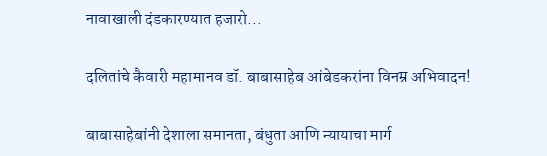नावाखाली दंडकारण्यात हजारो...

दलितांचे कैवारी महामानव डॉ. बाबासाहेब आंबेडकरांना विनम्र अभिवादन!

बाबासाहेबांनी देशाला समानता, बंधुता आणि न्यायाचा मार्ग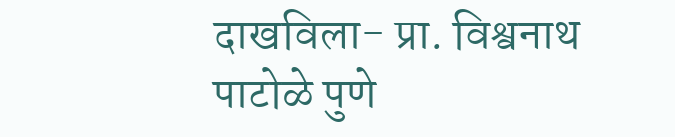दाखविला- प्रा. विश्वनाथ पाटोळे पुणे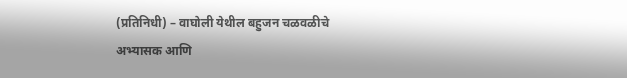(प्रतिनिधी) – वाघोली येथील बहुजन चळवळीचे अभ्यासक आणि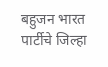बहुजन भारत पार्टीचे जिल्हा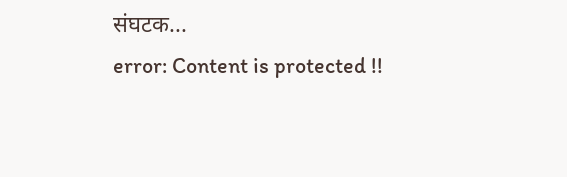संघटक...
error: Content is protected !!